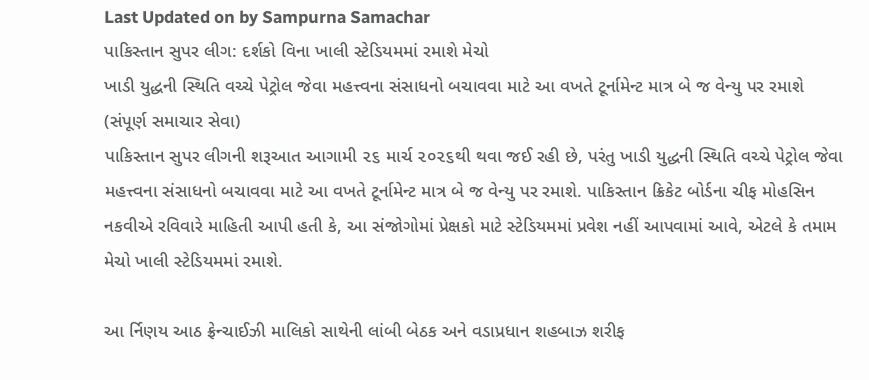Last Updated on by Sampurna Samachar
પાકિસ્તાન સુપર લીગ: દર્શકો વિના ખાલી સ્ટેડિયમમાં રમાશે મેચો
ખાડી યુદ્ધની સ્થિતિ વચ્ચે પેટ્રોલ જેવા મહત્ત્વના સંસાધનો બચાવવા માટે આ વખતે ટૂર્નામેન્ટ માત્ર બે જ વેન્યુ પર રમાશે
(સંપૂર્ણ સમાચાર સેવા)
પાકિસ્તાન સુપર લીગની શરૂઆત આગામી ૨૬ માર્ચ ૨૦૨૬થી થવા જઈ રહી છે, પરંતુ ખાડી યુદ્ધની સ્થિતિ વચ્ચે પેટ્રોલ જેવા મહત્ત્વના સંસાધનો બચાવવા માટે આ વખતે ટૂર્નામેન્ટ માત્ર બે જ વેન્યુ પર રમાશે. પાકિસ્તાન ક્રિકેટ બોર્ડના ચીફ મોહસિન નકવીએ રવિવારે માહિતી આપી હતી કે, આ સંજોગોમાં પ્રેક્ષકો માટે સ્ટેડિયમમાં પ્રવેશ નહીં આપવામાં આવે, એટલે કે તમામ મેચો ખાલી સ્ટેડિયમમાં રમાશે.

આ ર્નિણય આઠ ફ્રેન્ચાઈઝી માલિકો સાથેની લાંબી બેઠક અને વડાપ્રધાન શહબાઝ શરીફ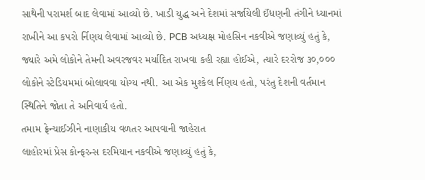સાથેની પરામર્શ બાદ લેવામાં આવ્યો છે. ખાડી યુદ્ધ અને દેશમાં સર્જાયેલી ઈંધણની તંગીને ધ્યાનમાં રાખીને આ કપરો ર્નિણય લેવામાં આવ્યો છે. PCB અધ્યક્ષ મોહસિન નકવીએ જણાવ્યું હતું કે, જ્યારે અમે લોકોને તેમની અવરજવર મર્યાદિત રાખવા કહી રહ્યા હોઈએ, ત્યારે દરરોજ ૩૦,૦૦૦ લોકોને સ્ટેડિયમમાં બોલાવવા યોગ્ય નથી. આ એક મુશ્કેલ ર્નિણય હતો, પરંતુ દેશની વર્તમાન સ્થિતિને જોતા તે અનિવાર્ય હતો.
તમામ ફ્રેન્ચાઈઝીને નાણાકીય વળતર આપવાની જાહેરાત
લાહોરમાં પ્રેસ કોન્ફરન્સ દરમિયાન નકવીએ જણાવ્યું હતું કે,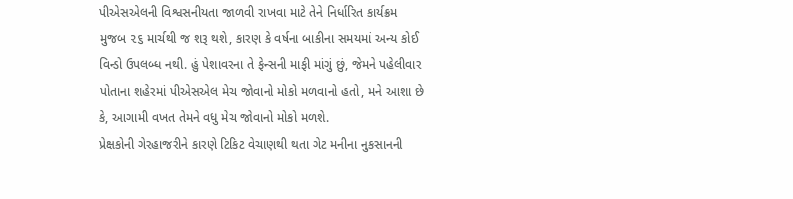પીએસએલની વિશ્વસનીયતા જાળવી રાખવા માટે તેને નિર્ધારિત કાર્યક્રમ મુજબ ૨૬ માર્ચથી જ શરૂ થશે, કારણ કે વર્ષના બાકીના સમયમાં અન્ય કોઈ વિન્ડો ઉપલબ્ધ નથી. હું પેશાવરના તે ફેન્સની માફી માંગું છું, જેમને પહેલીવાર પોતાના શહેરમાં પીએસએલ મેચ જોવાનો મોકો મળવાનો હતો, મને આશા છે કે, આગામી વખત તેમને વધુ મેચ જોવાનો મોકો મળશે.
પ્રેક્ષકોની ગેરહાજરીને કારણે ટિકિટ વેચાણથી થતા ગેટ મનીના નુકસાનની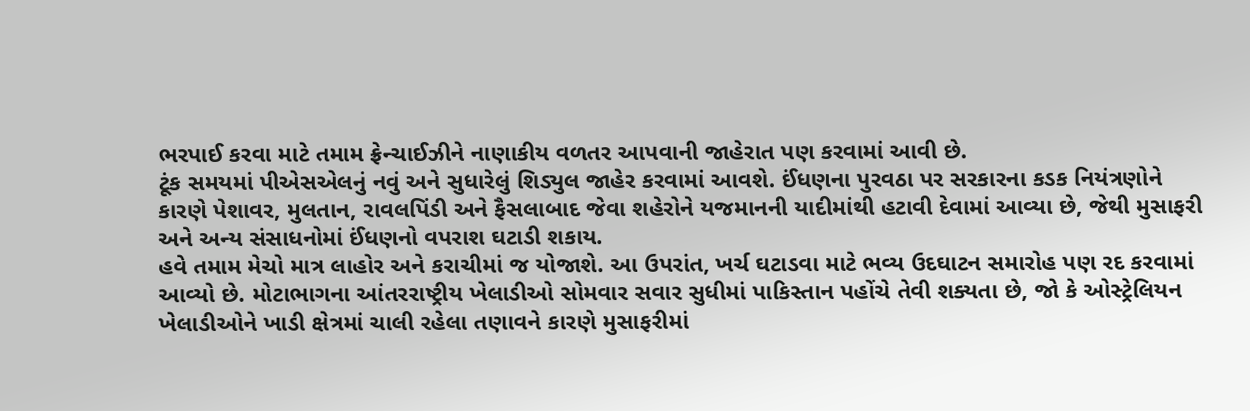ભરપાઈ કરવા માટે તમામ ફ્રેન્ચાઈઝીને નાણાકીય વળતર આપવાની જાહેરાત પણ કરવામાં આવી છે.
ટૂંક સમયમાં પીએસએલનું નવું અને સુધારેલું શિડ્યુલ જાહેર કરવામાં આવશે. ઈંધણના પુરવઠા પર સરકારના કડક નિયંત્રણોને કારણે પેશાવર, મુલતાન, રાવલપિંડી અને ફૈસલાબાદ જેવા શહેરોને યજમાનની યાદીમાંથી હટાવી દેવામાં આવ્યા છે, જેથી મુસાફરી અને અન્ય સંસાધનોમાં ઈંધણનો વપરાશ ઘટાડી શકાય.
હવે તમામ મેચો માત્ર લાહોર અને કરાચીમાં જ યોજાશે. આ ઉપરાંત, ખર્ચ ઘટાડવા માટે ભવ્ય ઉદઘાટન સમારોહ પણ રદ કરવામાં આવ્યો છે. મોટાભાગના આંતરરાષ્ટ્રીય ખેલાડીઓ સોમવાર સવાર સુધીમાં પાકિસ્તાન પહોંચે તેવી શક્યતા છે, જો કે ઓસ્ટ્રેલિયન ખેલાડીઓને ખાડી ક્ષેત્રમાં ચાલી રહેલા તણાવને કારણે મુસાફરીમાં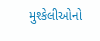મુશ્કેલીઓનો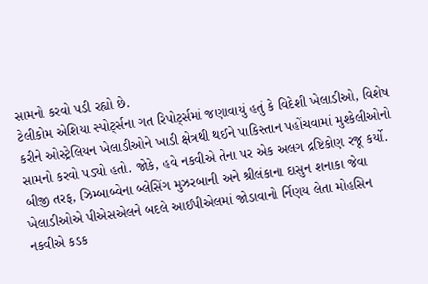સામનો કરવો પડી રહ્યો છે.
ટેલીકોમ એશિયા સ્પોર્ટ્સના ગત રિપોર્ટ્સમાં જણાવાયું હતું કે વિદેશી ખેલાડીઓ, વિશેષ કરીને ઓસ્ટ્રેલિયન ખેલાડીઓને ખાડી ક્ષેત્રથી થઈને પાકિસ્તાન પહોંચવામાં મુશ્કેલીઓનો સામનો કરવો પડ્યો હતો. જોકે, હવે નકવીએ તેના પર એક અલગ દ્રષ્ટિકોણ રજૂ કર્યો.
બીજી તરફ, ઝિમ્બાબ્વેના બ્લેસિંગ મુઝરબાની અને શ્રીલંકાના દાસુન શનાકા જેવા ખેલાડીઓએ પીએસએલને બદલે આઈપીએલમાં જોડાવાનો ર્નિણય લેતા મોહસિન નકવીએ કડક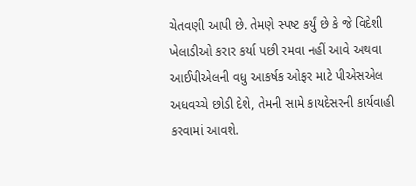ચેતવણી આપી છે. તેમણે સ્પષ્ટ કર્યું છે કે જે વિદેશી ખેલાડીઓ કરાર કર્યા પછી રમવા નહીં આવે અથવા આઈપીએલની વધુ આકર્ષક ઓફર માટે પીએસએલ અધવચ્ચે છોડી દેશે, તેમની સામે કાયદેસરની કાર્યવાહી કરવામાં આવશે.